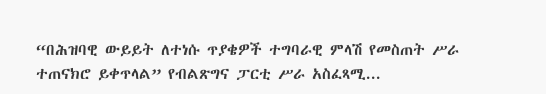“በሕዝባዊ ውይይት ለተነሱ ጥያቄዎች ተግባራዊ ምላሽ የመስጠት ሥራ ተጠናክሮ ይቀጥላል” የብልጽግና ፓርቲ ሥራ አስፈጻሚ...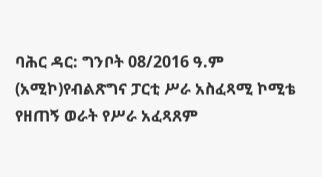ባሕር ዳር: ግንቦት 08/2016 ዓ.ም (አሚኮ)የብልጽግና ፓርቲ ሥራ አስፈጻሚ ኮሚቴ የዘጠኝ ወራት የሥራ አፈጻጸም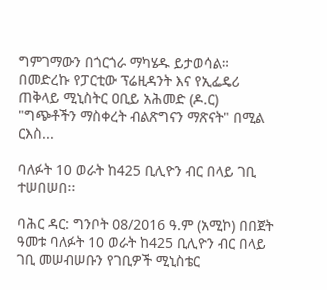ግምገማውን በጎርጎራ ማካሄዱ ይታወሳል። በመድረኩ የፓርቲው ፕሬዚዳንት እና የኢፌዴሪ ጠቅላይ ሚኒስትር ዐቢይ አሕመድ (ዶ.ር) "ግጭቶችን ማስቀረት ብልጽግናን ማጽናት" በሚል ርእስ...

ባለፉት 10 ወራት ከ425 ቢሊዮን ብር በላይ ገቢ ተሠበሠበ፡፡

ባሕር ዳር: ግንቦት 08/2016 ዓ.ም (አሚኮ) በበጀት ዓመቱ ባለፉት 10 ወራት ከ425 ቢሊዮን ብር በላይ ገቢ መሠብሠቡን የገቢዎች ሚኒስቴር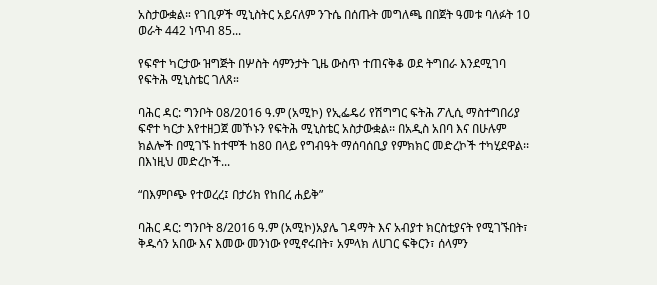አስታውቋል። የገቢዎች ሚኒስትር አይናለም ንጉሴ በሰጡት መግለጫ በበጀት ዓመቱ ባለፉት 10 ወራት 442 ነጥብ 85...

የፍኖተ ካርታው ዝግጅት በሦስት ሳምንታት ጊዜ ውስጥ ተጠናቅቆ ወደ ትግበራ እንደሚገባ የፍትሕ ሚኒስቴር ገለጸ።

ባሕር ዳር: ግንቦት 08/2016 ዓ.ም (አሚኮ) የኢፌዴሪ የሽግግር ፍትሕ ፖሊሲ ማስተግበሪያ ፍኖተ ካርታ እየተዘጋጀ መኾኑን የፍትሕ ሚኒስቴር አስታውቋል፡፡ በአዲስ አበባ እና በሁሉም ክልሎች በሚገኙ ከተሞች ከ80 በላይ የግብዓት ማሰባሰቢያ የምክክር መድረኮች ተካሂደዋል፡፡ በእነዚህ መድረኮች...

“በእምቦጭ የተወረረ፤ በታሪክ የከበረ ሐይቅ”

ባሕር ዳር: ግንቦት 8/2016 ዓ.ም (አሚኮ)አያሌ ገዳማት እና አብያተ ክርስቲያናት የሚገኙበት፣ ቅዱሳን አበው እና እመው መንነው የሚኖሩበት፣ አምላክ ለሀገር ፍቅርን፣ ሰላምን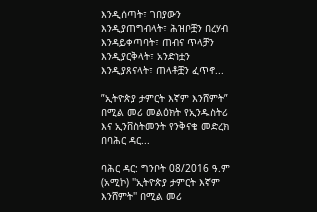እንዲሰጣት፣ ገበያውን እንዲያጠግብላት፣ ሕዝቦቿን በረሃብ እንዳይቀጣባት፣ ጠብና ጥላቻን እንዲያርቅላት፣ አንድነቷን እንዲያጸናላት፣ ጠላቶቿን ፈጥኖ...

”ኢትዮጵያ ታምርት እኛም እንሸምት” በሚል መሪ መልዕክት የኢንዱስትሪ እና ኢንቨስትመንት የንቅናቄ መድረክ በባሕር ዳር...

ባሕር ዳር: ግንቦት 08/2016 ዓ.ም (አሚኮ) ''ኢትዮጵያ ታምርት እኛም እንሸምት'' በሚል መሪ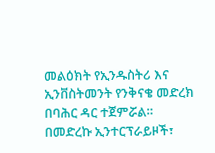መልዕክት የኢንዱስትሪ እና ኢንቨስትመንት የንቅናቄ መድረክ በባሕር ዳር ተጀምሯል። በመድረኩ ኢንተርፕራይዞች፣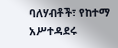ባለሃብቶች፣ የከተማ አሥተዳደሩ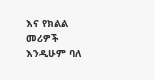እና የክልል መሪዎች እንዲሁም ባለ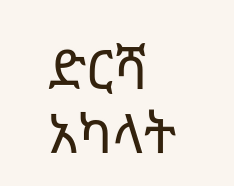ድርሻ አካላት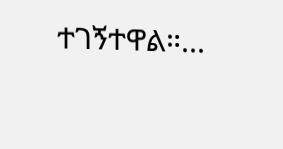ተገኝተዋል።...